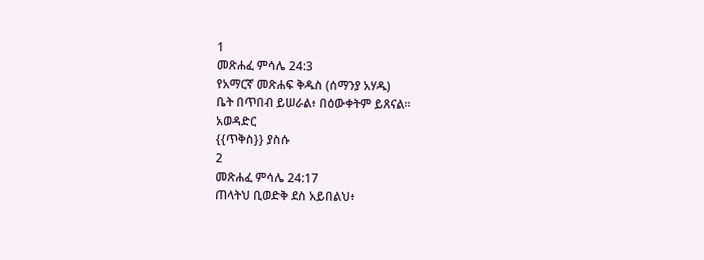1
መጽሐፈ ምሳሌ 24:3
የአማርኛ መጽሐፍ ቅዱስ (ሰማንያ አሃዱ)
ቤት በጥበብ ይሠራል፥ በዕውቀትም ይጸናል።
አወዳድር
{{ጥቅስ}} ያስሱ
2
መጽሐፈ ምሳሌ 24:17
ጠላትህ ቢወድቅ ደስ አይበልህ፥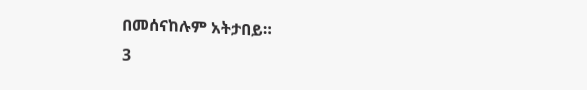በመሰናከሉም አትታበይ።
3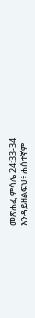መጽሐፈ ምሳሌ 24:33-34
እንዳይዘልፍህ፥ ሐሰተኛም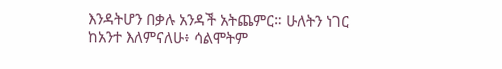እንዳትሆን በቃሉ አንዳች አትጨምር። ሁለትን ነገር ከአንተ እለምናለሁ፥ ሳልሞትም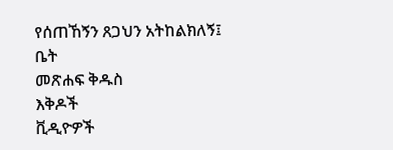የሰጠኸኝን ጸጋህን አትከልክለኝ፤
ቤት
መጽሐፍ ቅዱስ
እቅዶች
ቪዲዮዎች